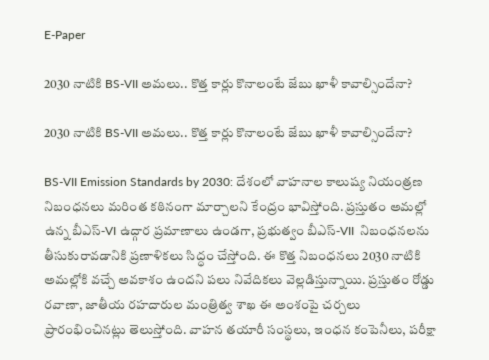E-Paper

2030 నాటికి BS-VII అమలు.. కొత్త కార్లు కొనాలంటే జేబు ఖాళీ కావాల్సిందేనా?

2030 నాటికి BS-VII అమలు.. కొత్త కార్లు కొనాలంటే జేబు ఖాళీ కావాల్సిందేనా?

BS-VII Emission Standards by 2030: దేశంలో వాహనాల కాలుష్య నియంత్రణ నిబంధనలు మరింత కఠినంగా మార్చాలని కేంద్రం భావిస్తోంది. ప్రస్తుతం అమల్లో ఉన్న బీఎస్-VI ఉద్గార ప్రమాణాలు ఉండగా, ప్రభుత్వం బీఎస్-VII  నిబంధనలను తీసుకురావడానికి ప్రణాళికలు సిద్ధం చేస్తోంది. ఈ కొత్త నిబంధనలు 2030 నాటికి అమల్లోకి వచ్చే అవకాశం ఉందని పలు నివేదికలు వెల్లడిస్తున్నాయి. ప్రస్తుతం రోడ్డు రవాణా, జాతీయ రహదారుల మంత్రిత్వ శాఖ ఈ అంశంపై చర్చలు ప్రారంభించినట్లు తెలుస్తోంది. వాహన తయారీ సంస్థలు, ఇంధన కంపెనీలు, పరీక్షా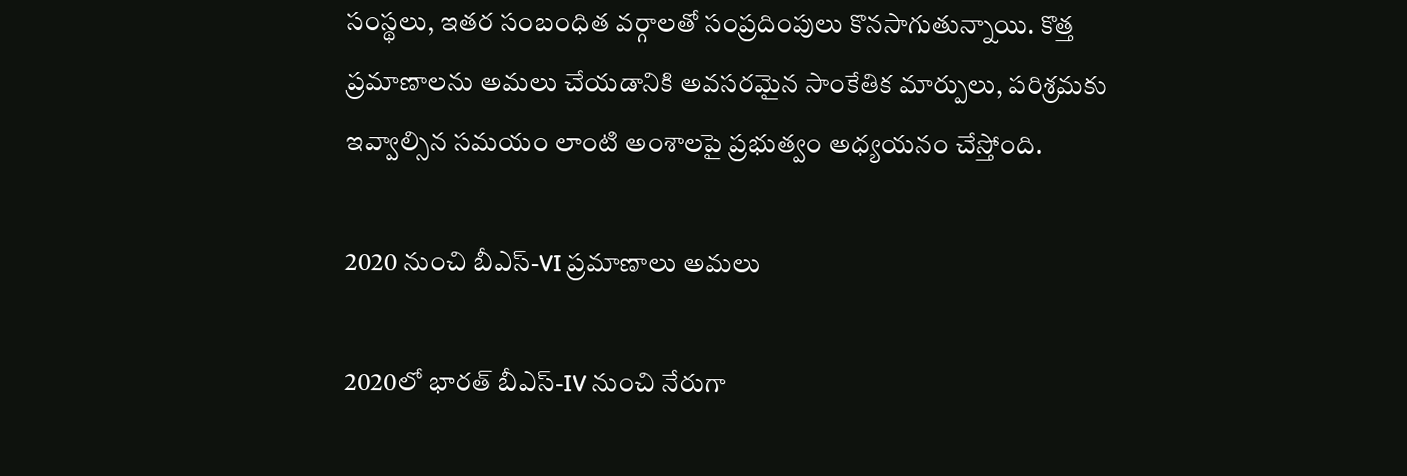సంస్థలు, ఇతర సంబంధిత వర్గాలతో సంప్రదింపులు కొనసాగుతున్నాయి. కొత్త ప్రమాణాలను అమలు చేయడానికి అవసరమైన సాంకేతిక మార్పులు, పరిశ్రమకు ఇవ్వాల్సిన సమయం లాంటి అంశాలపై ప్రభుత్వం అధ్యయనం చేస్తోంది.

2020 నుంచి బీఎస్-VI ప్రమాణాలు అమలు

2020లో భారత్ బీఎస్-IV నుంచి నేరుగా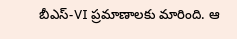బీఎస్-VI ప్రమాణాలకు మారింది. ఆ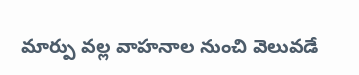మార్పు వల్ల వాహనాల నుంచి వెలువడే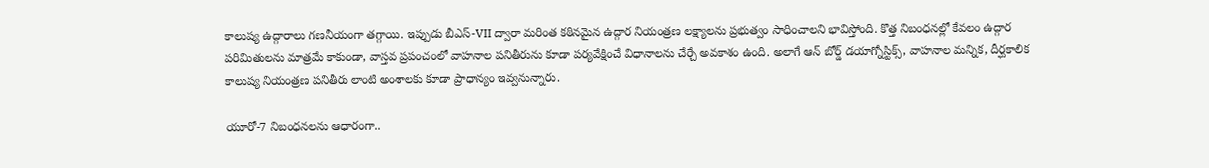కాలుష్య ఉద్గారాలు గణనీయంగా తగ్గాయి. ఇప్పుడు బీఎస్-VII ద్వారా మరింత కఠినమైన ఉద్గార నియంత్రణ లక్ష్యాలను ప్రభుత్వం సాధించాలని భావిస్తోంది. కొత్త నిబంధనల్లో కేవలం ఉద్గార పరిమితులను మాత్రమే కాకుండా, వాస్తవ ప్రపంచంలో వాహనాల పనితీరును కూడా పర్యవేక్షించే విధానాలను చేర్చే అవకాశం ఉంది. అలాగే ఆన్‌ బోర్డ్ డయాగ్నోస్టిక్స్, వాహనాల మన్నిక, దీర్ఘకాలిక కాలుష్య నియంత్రణ పనితీరు లాంటి అంశాలకు కూడా ప్రాధాన్యం ఇవ్వనున్నారు.

యూరో-7 నిబంధనలను ఆధారంగా..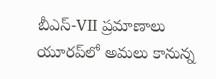బీఎస్-VII ప్రమాణాలు యూరప్‌లో అమలు కానున్న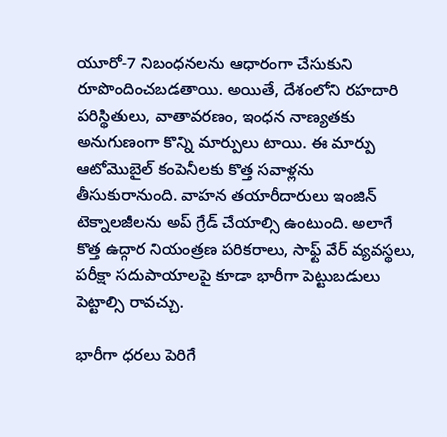యూరో-7 నిబంధనలను ఆధారంగా చేసుకుని రూపొందించబడతాయి. అయితే, దేశంలోని రహదారి పరిస్థితులు, వాతావరణం, ఇంధన నాణ్యతకు అనుగుణంగా కొన్ని మార్పులు టాయి. ఈ మార్పు ఆటోమొబైల్ కంపెనీలకు కొత్త సవాళ్లను తీసుకురానుంది. వాహన తయారీదారులు ఇంజిన్ టెక్నాలజీలను అప్‌ గ్రేడ్ చేయాల్సి ఉంటుంది. అలాగే కొత్త ఉద్గార నియంత్రణ పరికరాలు, సాఫ్ట్‌ వేర్ వ్యవస్థలు, పరీక్షా సదుపాయాలపై కూడా భారీగా పెట్టుబడులు పెట్టాల్సి రావచ్చు.

భారీగా ధరలు పెరిగే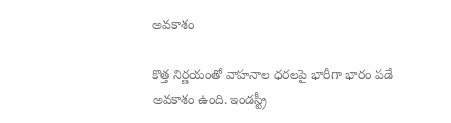అవకాశం

కొత్త నిర్ణయంతో వాహనాల ధరలపై భారీగా భారం పడే అవకాశం ఉంది. ఇండస్ట్రీ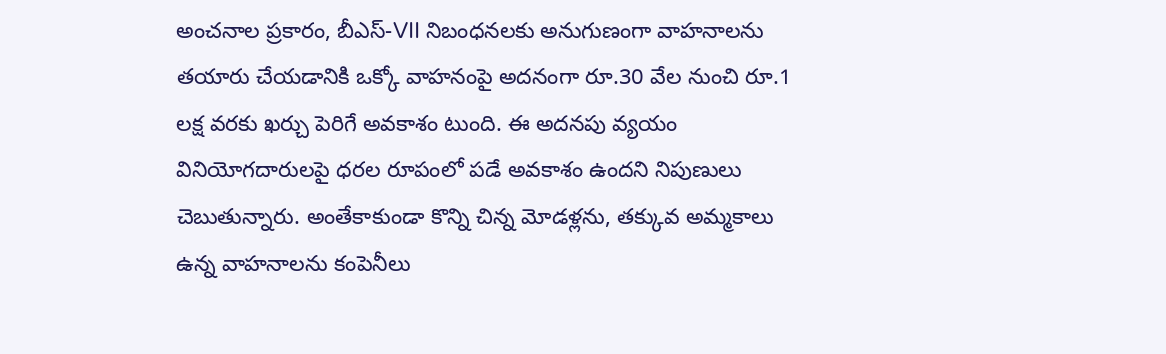అంచనాల ప్రకారం, బీఎస్-VII నిబంధనలకు అనుగుణంగా వాహనాలను తయారు చేయడానికి ఒక్కో వాహనంపై అదనంగా రూ.30 వేల నుంచి రూ.1 లక్ష వరకు ఖర్చు పెరిగే అవకాశం టుంది. ఈ అదనపు వ్యయం వినియోగదారులపై ధరల రూపంలో పడే అవకాశం ఉందని నిపుణులు చెబుతున్నారు. అంతేకాకుండా కొన్ని చిన్న మోడళ్లను, తక్కువ అమ్మకాలు ఉన్న వాహనాలను కంపెనీలు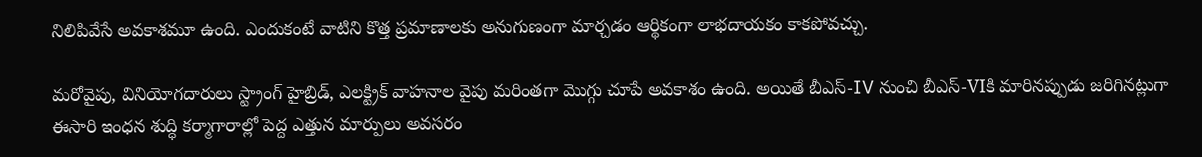నిలిపివేసే అవకాశమూ ఉంది. ఎందుకంటే వాటిని కొత్త ప్రమాణాలకు అనుగుణంగా మార్చడం ఆర్థికంగా లాభదాయకం కాకపోవచ్చు.

మరోవైపు, వినియోగదారులు స్ట్రాంగ్ హైబ్రిడ్, ఎలక్ట్రిక్ వాహనాల వైపు మరింతగా మొగ్గు చూపే అవకాశం ఉంది. అయితే బీఎస్-IV నుంచి బీఎస్-VIకి మారినప్పుడు జరిగినట్లుగా ఈసారి ఇంధన శుద్ధి కర్మాగారాల్లో పెద్ద ఎత్తున మార్పులు అవసరం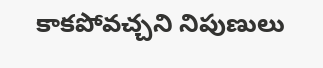కాకపోవచ్చని నిపుణులు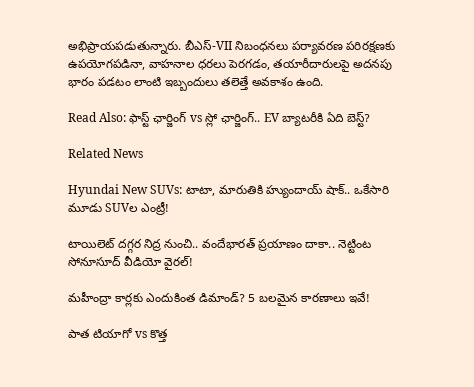అభిప్రాయపడుతున్నారు. బీఎస్-VII నిబంధనలు పర్యావరణ పరిరక్షణకు ఉపయోగపడినా, వాహనాల ధరలు పెరగడం, తయారీదారులపై అదనపు భారం పడటం లాంటి ఇబ్బందులు తలెత్తే అవకాశం ఉంది.

Read Also: ఫాస్ట్ ఛార్జింగ్ vs స్లో ఛార్జింగ్.. EV బ్యాటరీకి ఏది బెస్ట్?

Related News

Hyundai New SUVs: టాటా, మారుతికి హ్యుందాయ్ షాక్.. ఒకేసారి మూడు SUVల ఎంట్రీ!

టాయిలెట్ దగ్గర నిద్ర నుంచి.. వందేభారత్ ప్రయాణం దాకా.. నెట్టింట సోనూసూద్ వీడియో వైరల్!

మహీంద్రా కార్లకు ఎందుకింత డిమాండ్? 5 బలమైన కారణాలు ఇవే!

పాత టియాగో vs కొత్త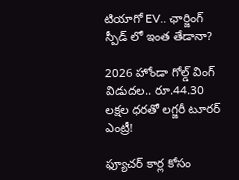టియాగో EV.. ఛార్జింగ్ స్పీడ్‌ లో ఇంత తేడానా?

2026 హోండా గోల్డ్ వింగ్ విడుదల.. రూ.44.30 లక్షల ధరతో లగ్జరీ టూరర్ ఎంట్రీ!

ఫ్యూచర్ కార్ల కోసం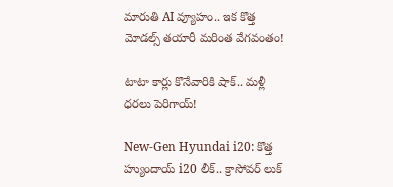మారుతి AI వ్యూహం.. ఇక కొత్త మోడల్స్ తయారీ మరింత వేగవంతం!

టాటా కార్లు కొనేవారికి షాక్.. మళ్లీ ధరలు పెరిగాయ్!

New-Gen Hyundai i20: కొత్త హ్యుందాయ్ i20 లీక్.. క్రాసోవర్ లుక్‌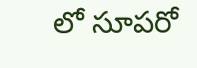లో సూపరో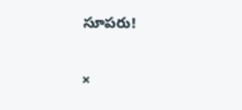సూపరు!

×